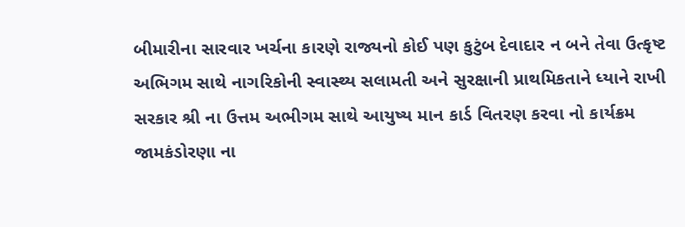બીમારીના સારવાર ખર્ચના કારણે રાજ્યનો કોઈ પણ કુટુંબ દેવાદાર ન બને તેવા ઉત્કૃષ્ટ અભિગમ સાથે નાગરિકોની સ્વાસ્થ્ય સલામતી અને સુરક્ષાની પ્રાથમિકતાને ધ્યાને રાખી સરકાર શ્રી ના ઉત્તમ અભીગમ સાથે આયુષ્ય માન કાર્ડ વિતરણ કરવા નો કાર્યક્રમ જામકંડોરણા ના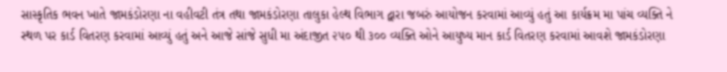સાસ્કૃતિક ભવન ખાતે જામકંડોરણા ના વહીવટી તંત્ર તથા જામકંડોરણા તાલુકા હેલ્થ વિભાગ દ્વારા જબરું આયોજન કરવામાં આવ્યું હતું આ કાર્યક્રમ મા પાંચ વ્યક્તિ ને સ્થળ પર કાર્ડ વિતરણ કરવામાં આવ્યું હતું અને આજે સાંજે સુધી મા અંદાજીત ૨૫૦ થી ૩૦૦ વ્યક્તિ ઓને આયુષ્ય માન કાર્ડ વિતરણ કરવામાં આવશે જામકંડોરણા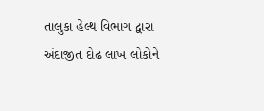તાલુકા હેલ્થ વિભાગ દ્વારા અંદાજીત દોઢ લાખ લોકોને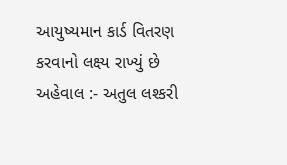આયુષ્યમાન કાર્ડ વિતરણ કરવાનો લક્ષ્ય રાખ્યું છે
અહેવાલ :- અતુલ લશ્કરી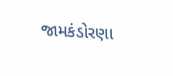જામકંડોરણા